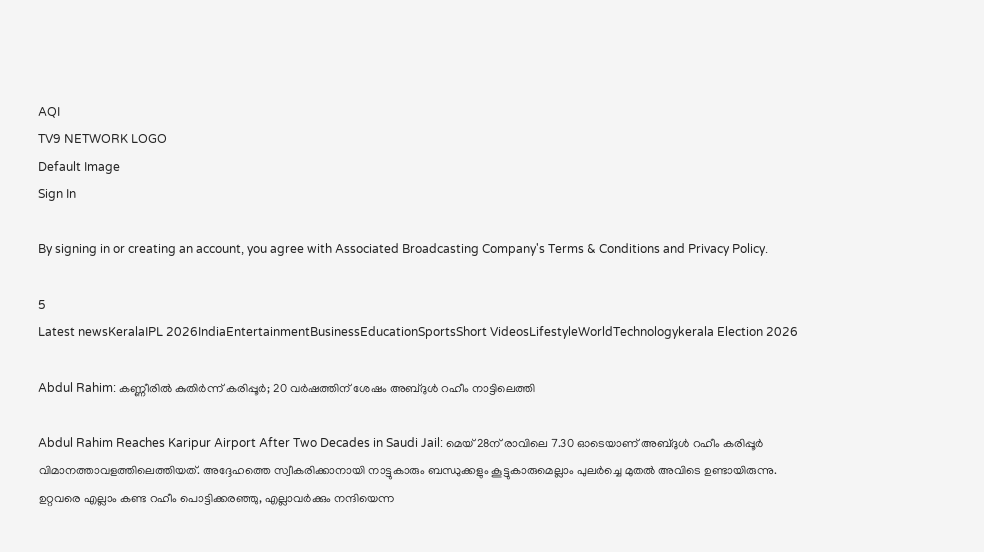AQI
TV9 NETWORK LOGO
Default Image
Sign In

By signing in or creating an account, you agree with Associated Broadcasting Company's Terms & Conditions and Privacy Policy.

5
Latest newsKeralaIPL 2026IndiaEntertainmentBusinessEducationSportsShort VideosLifestyleWorldTechnologykerala Election 2026

Abdul Rahim: കണ്ണീരില്‍ കുതിര്‍ന്ന് കരിപ്പൂര്‍; 20 വര്‍ഷത്തിന് ശേഷം അബ്ദുള്‍ റഹീം നാട്ടിലെത്തി

Abdul Rahim Reaches Karipur Airport After Two Decades in Saudi Jail: മെയ് 28ന് രാവിലെ 7.30 ഓടെയാണ് അബ്ദുള്‍ റഹീം കരിപ്പൂര്‍ വിമാനത്താവളത്തിലെത്തിയത്. അദ്ദേഹത്തെ സ്വീകരിക്കാനായി നാട്ടുകാരും ബന്ധുക്കളും കൂട്ടുകാരുമെല്ലാം പുലര്‍ച്ചെ മുതല്‍ അവിടെ ഉണ്ടായിരുന്നു. ഉറ്റവരെ എല്ലാം കണ്ട റഹീം പൊട്ടിക്കരഞ്ഞു, എല്ലാവര്‍ക്കും നന്ദിയെന്ന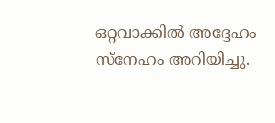ഒറ്റവാക്കില്‍ അദ്ദേഹം സ്‌നേഹം അറിയിച്ചു.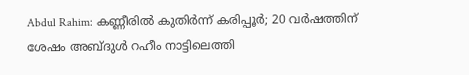Abdul Rahim: കണ്ണീരില്‍ കുതിര്‍ന്ന് കരിപ്പൂര്‍; 20 വര്‍ഷത്തിന് ശേഷം അബ്ദുള്‍ റഹീം നാട്ടിലെത്തി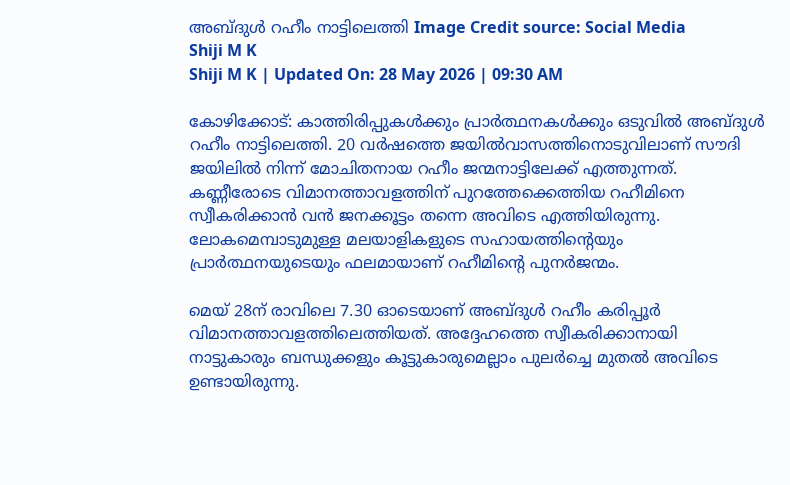അബ്ദുള്‍ റഹീം നാട്ടിലെത്തി Image Credit source: Social Media
Shiji M K
Shiji M K | Updated On: 28 May 2026 | 09:30 AM

കോഴിക്കോട്: കാത്തിരിപ്പുകള്‍ക്കും പ്രാര്‍ത്ഥനകള്‍ക്കും ഒടുവില്‍ അബ്ദുള്‍ റഹീം നാട്ടിലെത്തി. 20 വര്‍ഷത്തെ ജയില്‍വാസത്തിനൊടുവിലാണ് സൗദി ജയിലില്‍ നിന്ന് മോചിതനായ റഹീം ജന്മനാട്ടിലേക്ക് എത്തുന്നത്. കണ്ണീരോടെ വിമാനത്താവളത്തിന് പുറത്തേക്കെത്തിയ റഹീമിനെ സ്വീകരിക്കാന്‍ വന്‍ ജനക്കൂട്ടം തന്നെ അവിടെ എത്തിയിരുന്നു. ലോകമെമ്പാടുമുള്ള മലയാളികളുടെ സഹായത്തിന്റെയും പ്രാര്‍ത്ഥനയുടെയും ഫലമായാണ് റഹീമിന്റെ പുനര്‍ജന്മം.

മെയ് 28ന് രാവിലെ 7.30 ഓടെയാണ് അബ്ദുള്‍ റഹീം കരിപ്പൂര്‍ വിമാനത്താവളത്തിലെത്തിയത്. അദ്ദേഹത്തെ സ്വീകരിക്കാനായി നാട്ടുകാരും ബന്ധുക്കളും കൂട്ടുകാരുമെല്ലാം പുലര്‍ച്ചെ മുതല്‍ അവിടെ ഉണ്ടായിരുന്നു.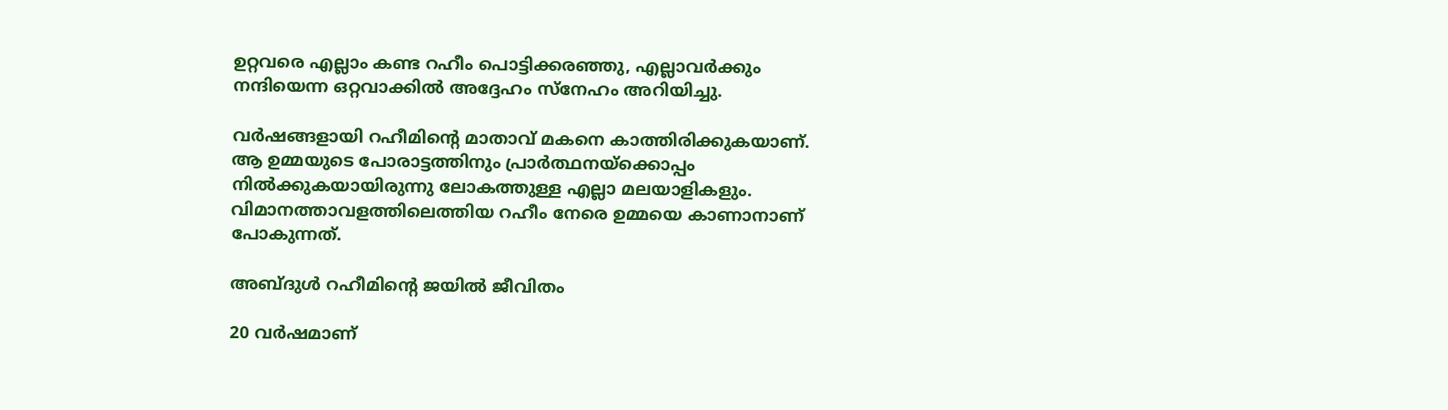ഉറ്റവരെ എല്ലാം കണ്ട റഹീം പൊട്ടിക്കരഞ്ഞു, എല്ലാവര്‍ക്കും നന്ദിയെന്ന ഒറ്റവാക്കില്‍ അദ്ദേഹം സ്‌നേഹം അറിയിച്ചു.

വര്‍ഷങ്ങളായി റഹീമിന്റെ മാതാവ് മകനെ കാത്തിരിക്കുകയാണ്. ആ ഉമ്മയുടെ പോരാട്ടത്തിനും പ്രാര്‍ത്ഥനയ്‌ക്കൊപ്പം നില്‍ക്കുകയായിരുന്നു ലോകത്തുള്ള എല്ലാ മലയാളികളും. വിമാനത്താവളത്തിലെത്തിയ റഹീം നേരെ ഉമ്മയെ കാണാനാണ് പോകുന്നത്.

അബ്ദുള്‍ റഹീമിന്റെ ജയില്‍ ജീവിതം

20 വര്‍ഷമാണ്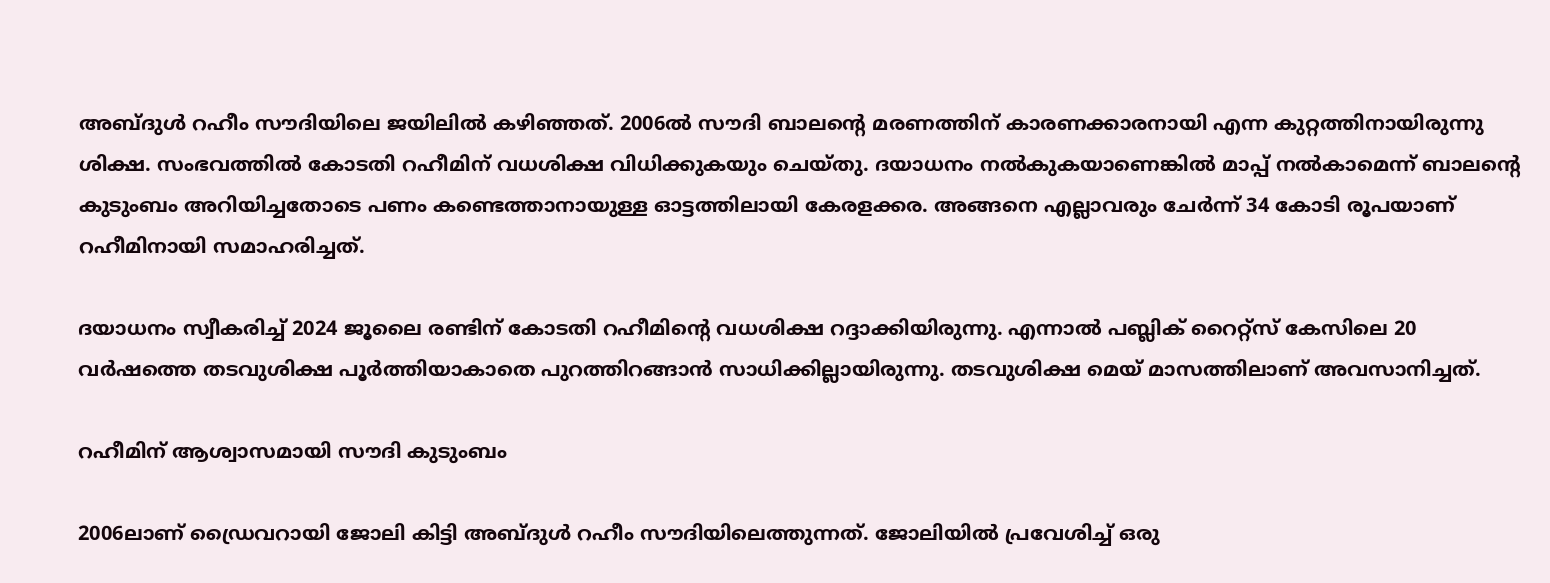അബ്ദുള്‍ റഹീം സൗദിയിലെ ജയിലില്‍ കഴിഞ്ഞത്. 2006ല്‍ സൗദി ബാലന്റെ മരണത്തിന് കാരണക്കാരനായി എന്ന കുറ്റത്തിനായിരുന്നു ശിക്ഷ. സംഭവത്തില്‍ കോടതി റഹീമിന് വധശിക്ഷ വിധിക്കുകയും ചെയ്തു. ദയാധനം നല്‍കുകയാണെങ്കില്‍ മാപ്പ് നല്‍കാമെന്ന് ബാലന്റെ കുടുംബം അറിയിച്ചതോടെ പണം കണ്ടെത്താനായുള്ള ഓട്ടത്തിലായി കേരളക്കര. അങ്ങനെ എല്ലാവരും ചേര്‍ന്ന് 34 കോടി രൂപയാണ് റഹീമിനായി സമാഹരിച്ചത്.

ദയാധനം സ്വീകരിച്ച് 2024 ജൂലൈ രണ്ടിന് കോടതി റഹീമിന്റെ വധശിക്ഷ റദ്ദാക്കിയിരുന്നു. എന്നാല്‍ പബ്ലിക് റൈറ്റ്‌സ് കേസിലെ 20 വര്‍ഷത്തെ തടവുശിക്ഷ പൂര്‍ത്തിയാകാതെ പുറത്തിറങ്ങാന്‍ സാധിക്കില്ലായിരുന്നു. തടവുശിക്ഷ മെയ് മാസത്തിലാണ് അവസാനിച്ചത്.

റഹീമിന് ആശ്വാസമായി സൗദി കുടുംബം

2006ലാണ് ഡ്രൈവറായി ജോലി കിട്ടി അബ്ദുള്‍ റഹീം സൗദിയിലെത്തുന്നത്. ജോലിയില്‍ പ്രവേശിച്ച് ഒരു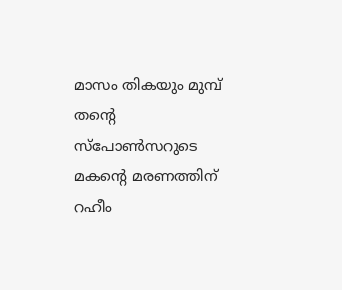മാസം തികയും മുമ്പ് തന്റെ സ്‌പോണ്‍സറുടെ മകന്റെ മരണത്തിന് റഹീം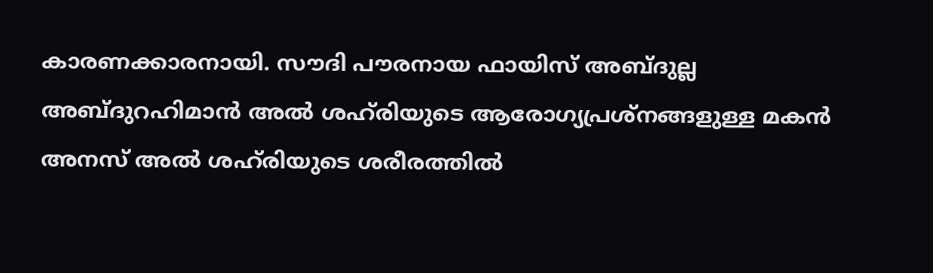കാരണക്കാരനായി. സൗദി പൗരനായ ഫായിസ് അബ്ദുല്ല അബ്ദുറഹിമാന്‍ അല്‍ ശഹ്‌രിയുടെ ആരോഗ്യപ്രശ്‌നങ്ങളുള്ള മകന്‍ അനസ് അല്‍ ശഹ്‌രിയുടെ ശരീരത്തില്‍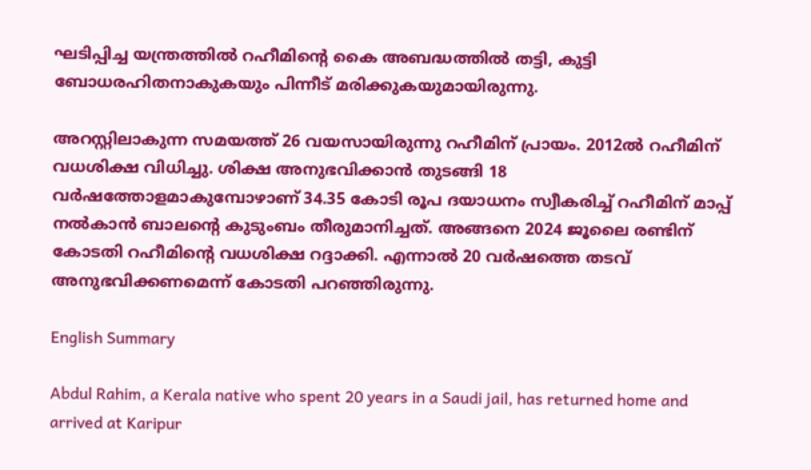ഘടിപ്പിച്ച യന്ത്രത്തില്‍ റഹീമിന്റെ കൈ അബദ്ധത്തില്‍ തട്ടി, കുട്ടി ബോധരഹിതനാകുകയും പിന്നീട് മരിക്കുകയുമായിരുന്നു.

അറസ്റ്റിലാകുന്ന സമയത്ത് 26 വയസായിരുന്നു റഹീമിന് പ്രായം. 2012ല്‍ റഹീമിന് വധശിക്ഷ വിധിച്ചു. ശിക്ഷ അനുഭവിക്കാന്‍ തുടങ്ങി 18 വര്‍ഷത്തോളമാകുമ്പോഴാണ് 34.35 കോടി രൂപ ദയാധനം സ്വീകരിച്ച് റഹീമിന് മാപ്പ് നല്‍കാന്‍ ബാലന്റെ കുടുംബം തീരുമാനിച്ചത്. അങ്ങനെ 2024 ജൂലൈ രണ്ടിന് കോടതി റഹീമിന്റെ വധശിക്ഷ റദ്ദാക്കി. എന്നാല്‍ 20 വര്‍ഷത്തെ തടവ് അനുഭവിക്കണമെന്ന് കോടതി പറഞ്ഞിരുന്നു.

English Summary

Abdul Rahim, a Kerala native who spent 20 years in a Saudi jail, has returned home and arrived at Karipur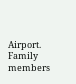Airport. Family members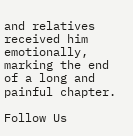and relatives received him emotionally, marking the end of a long and painful chapter.

Follow Us